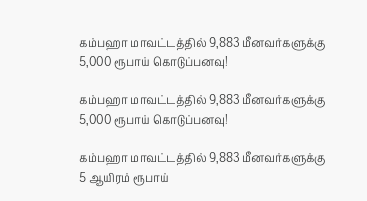கம்பஹா மாவட்டத்தில் 9,883 மீனவர்களுக்கு 5,000 ரூபாய் கொடுப்பனவு!

கம்பஹா மாவட்டத்தில் 9,883 மீனவர்களுக்கு 5,000 ரூபாய் கொடுப்பனவு!

கம்பஹா மாவட்டத்தில் 9,883 மீனவர்களுக்கு 5 ஆயிரம் ரூபாய்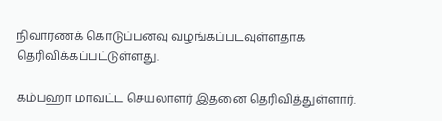நிவாரணக் கொடுப்பனவு வழங்கப்படவுள்ளதாக தெரிவிக்கப்பட்டுள்ளது.

கம்பஹா மாவட்ட செயலாளர் இதனை தெரிவித்துள்ளார்.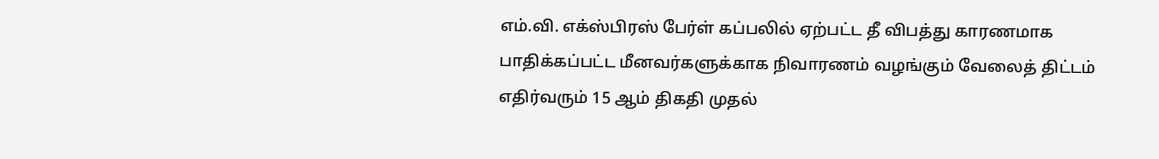எம்.வி. எக்ஸ்பிரஸ் பேர்ள் கப்பலில் ஏற்பட்ட தீ விபத்து காரணமாக பாதிக்கப்பட்ட மீனவர்களுக்காக நிவாரணம் வழங்கும் வேலைத் திட்டம் எதிர்வரும் 15 ஆம் திகதி முதல்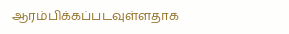ஆரம்பிக்கப்படவுள்ளதாக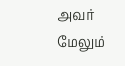அவர் மேலும்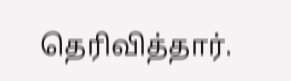தெரிவித்தார்.